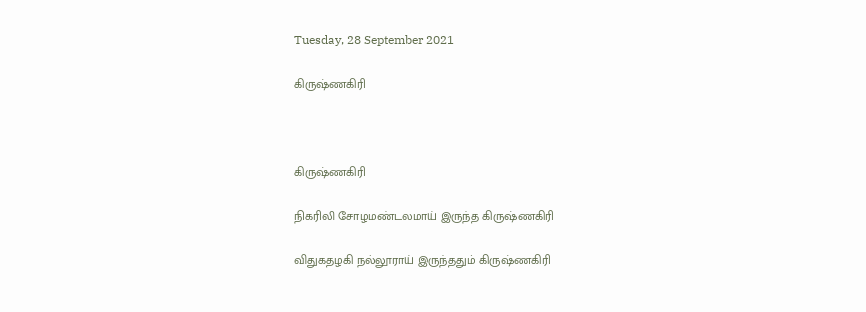Tuesday, 28 September 2021

கிருஷ்ணகிரி



கிருஷ்ணகிரி

நிகரிலி சோழமண்டலமாய் இருந்த கிருஷ்ணகிரி

விதுகதழகி நல்லூராய் இருந்ததும் கிருஷ்ணகிரி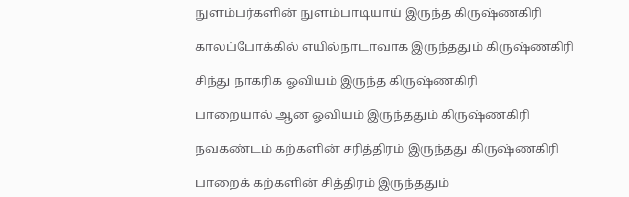நுளம்பர்களின் நுளம்பாடியாய் இருந்த கிருஷ்ணகிரி

காலப்போக்கில் எயில்நாடாவாக இருந்ததும் கிருஷ்ணகிரி

சிந்து நாகரிக ஓவியம் இருந்த கிருஷ்ணகிரி

பாறையால் ஆன ஓவியம் இருந்ததும் கிருஷ்ணகிரி

நவகண்டம் கற்களின் சரித்திரம் இருந்தது கிருஷ்ணகிரி

பாறைக் கற்களின் சித்திரம் இருந்ததும்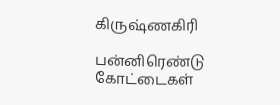கிருஷ்ணகிரி

பன்னிரெண்டு கோட்டைகள்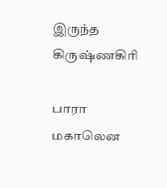இருந்த கிருஷ்ணகிரி

பாரா மகாலென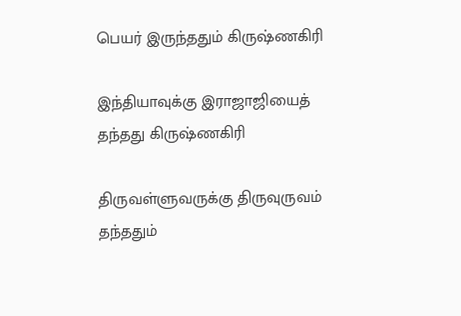பெயர் இருந்ததும் கிருஷ்ணகிரி

இந்தியாவுக்கு இராஜாஜியைத் தந்தது கிருஷ்ணகிரி

திருவள்ளுவருக்கு திருவுருவம் தந்ததும்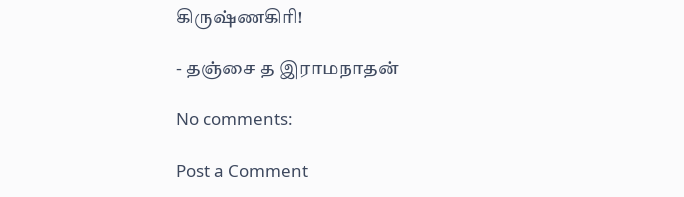கிருஷ்ணகிரி!

- தஞ்சை த இராமநாதன்

No comments:

Post a Comment